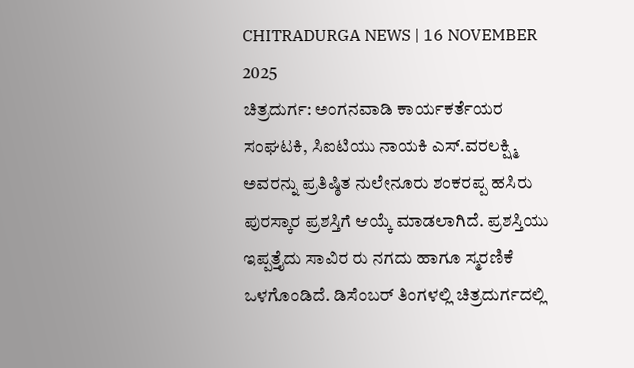CHITRADURGA NEWS | 16 NOVEMBER 2025
ಚಿತ್ರದುರ್ಗ: ಅಂಗನವಾಡಿ ಕಾರ್ಯಕರ್ತೆಯರ ಸಂಘಟಕಿ, ಸಿಐಟಿಯು ನಾಯಕಿ ಎಸ್.ವರಲಕ್ಷ್ಮಿ ಅವರನ್ನು ಪ್ರತಿಷ್ಠಿತ ನುಲೇನೂರು ಶಂಕರಪ್ಪ ಹಸಿರು ಪುರಸ್ಕಾರ ಪ್ರಶಸ್ತಿಗೆ ಆಯ್ಕೆ ಮಾಡಲಾಗಿದೆ. ಪ್ರಶಸ್ತಿಯು ಇಪ್ಪತ್ತೈದು ಸಾವಿರ ರು ನಗದು ಹಾಗೂ ಸ್ಮರಣಿಕೆ ಒಳಗೊಂಡಿದೆ. ಡಿಸೆಂಬರ್ ತಿಂಗಳಲ್ಲಿ ಚಿತ್ರದುರ್ಗದಲ್ಲಿ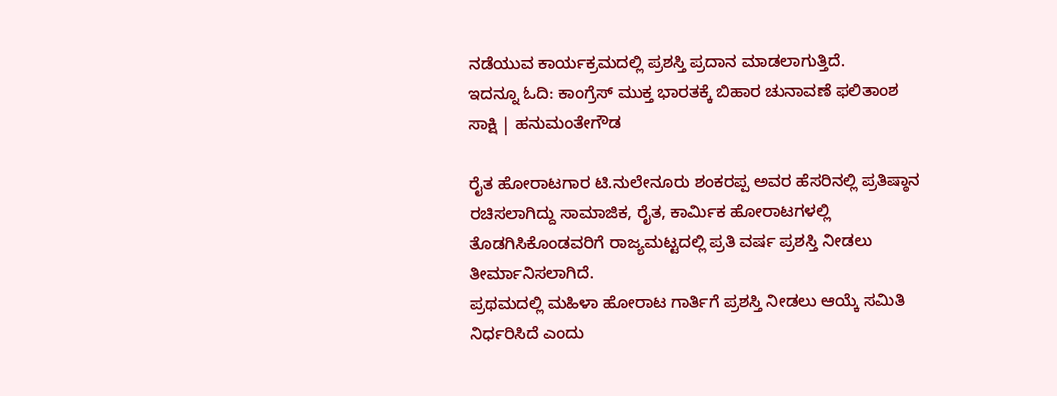ನಡೆಯುವ ಕಾರ್ಯಕ್ರಮದಲ್ಲಿ ಪ್ರಶಸ್ತಿ ಪ್ರದಾನ ಮಾಡಲಾಗುತ್ತಿದೆ.
ಇದನ್ನೂ ಓದಿ: ಕಾಂಗ್ರೆಸ್ ಮುಕ್ತ ಭಾರತಕ್ಕೆ ಬಿಹಾರ ಚುನಾವಣೆ ಫಲಿತಾಂಶ ಸಾಕ್ಷಿ | ಹನುಮಂತೇಗೌಡ

ರೈತ ಹೋರಾಟಗಾರ ಟಿ.ನುಲೇನೂರು ಶಂಕರಪ್ಪ ಅವರ ಹೆಸರಿನಲ್ಲಿ ಪ್ರತಿಷ್ಠಾನ ರಚಿಸಲಾಗಿದ್ದು ಸಾಮಾಜಿಕ, ರೈತ, ಕಾರ್ಮಿಕ ಹೋರಾಟಗಳಲ್ಲಿ ತೊಡಗಿಸಿಕೊಂಡವರಿಗೆ ರಾಜ್ಯಮಟ್ಟದಲ್ಲಿ ಪ್ರತಿ ವರ್ಷ ಪ್ರಶಸ್ತಿ ನೀಡಲು ತೀರ್ಮಾನಿಸಲಾಗಿದೆ.
ಪ್ರಥಮದಲ್ಲಿ ಮಹಿಳಾ ಹೋರಾಟ ಗಾರ್ತಿಗೆ ಪ್ರಶಸ್ತಿ ನೀಡಲು ಆಯ್ಕೆ ಸಮಿತಿ ನಿರ್ಧರಿಸಿದೆ ಎಂದು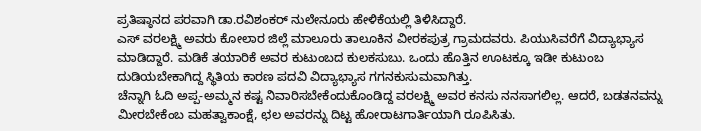ಪ್ರತಿಷ್ಠಾನದ ಪರವಾಗಿ ಡಾ.ರವಿಶಂಕರ್ ನುಲೇನೂರು ಹೇಳಿಕೆಯಲ್ಲಿ ತಿಳಿಸಿದ್ದಾರೆ.
ಎಸ್ ವರಲಕ್ಷ್ಮಿ ಅವರು ಕೋಲಾರ ಜಿಲ್ಲೆ ಮಾಲೂರು ತಾಲೂಕಿನ ವೀರಕಪುತ್ರ ಗ್ರಾಮದವರು. ಪಿಯುಸಿವರೆಗೆ ವಿದ್ಯಾಭ್ಯಾಸ ಮಾಡಿದ್ದಾರೆ. ಮಡಿಕೆ ತಯಾರಿಕೆ ಅವರ ಕುಟುಂಬದ ಕುಲಕಸುಬು. ಒಂದು ಹೊತ್ತಿನ ಊಟಕ್ಕೂ ಇಡೀ ಕುಟುಂಬ ದುಡಿಯಬೇಕಾಗಿದ್ದ ಸ್ಥಿತಿಯ ಕಾರಣ ಪದವಿ ವಿದ್ಯಾಭ್ಯಾಸ ಗಗನಕುಸುಮವಾಗಿತ್ತು.
ಚೆನ್ನಾಗಿ ಓದಿ ಅಪ್ಪ-ಅಮ್ಮನ ಕಷ್ಟ ನಿವಾರಿಸಬೇಕೆಂದುಕೊಂಡಿದ್ದ ವರಲಕ್ಷ್ಮಿ ಅವರ ಕನಸು ನನಸಾಗಲಿಲ್ಲ. ಆದರೆ, ಬಡತನವನ್ನು ಮೀರಬೇಕೆಂಬ ಮಹತ್ವಾಕಾಂಕ್ಷೆ, ಛಲ ಅವರನ್ನು ದಿಟ್ಟ ಹೋರಾಟಗಾರ್ತಿಯಾಗಿ ರೂಪಿಸಿತು.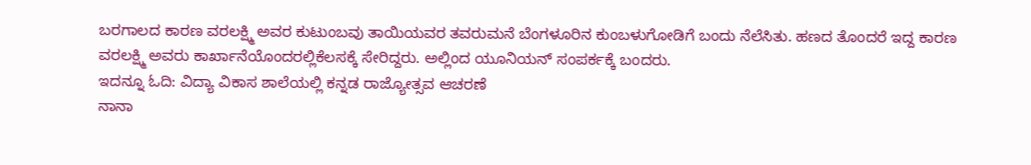ಬರಗಾಲದ ಕಾರಣ ವರಲಕ್ಷ್ಮಿ ಅವರ ಕುಟುಂಬವು ತಾಯಿಯವರ ತವರುಮನೆ ಬೆಂಗಳೂರಿನ ಕುಂಬಳುಗೋಡಿಗೆ ಬಂದು ನೆಲೆಸಿತು. ಹಣದ ತೊಂದರೆ ಇದ್ದ ಕಾರಣ ವರಲಕ್ಷ್ಮಿ ಅವರು ಕಾರ್ಖಾನೆಯೊಂದರಲ್ಲಿಕೆಲಸಕ್ಕೆ ಸೇರಿದ್ದರು. ಅಲ್ಲಿಂದ ಯೂನಿಯನ್ ಸಂಪರ್ಕಕ್ಕೆ ಬಂದರು.
ಇದನ್ನೂ ಓದಿ: ವಿದ್ಯಾ ವಿಕಾಸ ಶಾಲೆಯಲ್ಲಿ ಕನ್ನಡ ರಾಜ್ಯೋತ್ಸವ ಆಚರಣೆ
ನಾನಾ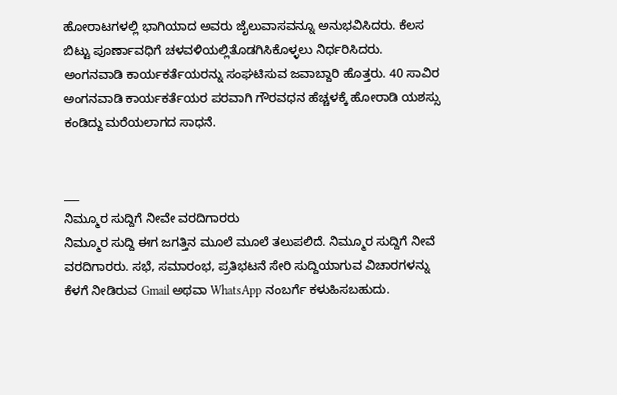ಹೋರಾಟಗಳಲ್ಲಿ ಭಾಗಿಯಾದ ಅವರು ಜೈಲುವಾಸವನ್ನೂ ಅನುಭವಿಸಿದರು. ಕೆಲಸ ಬಿಟ್ಟು ಪೂರ್ಣಾವಧಿಗೆ ಚಳವಳಿಯಲ್ಲಿತೊಡಗಿಸಿಕೊಳ್ಳಲು ನಿರ್ಧರಿಸಿದರು.
ಅಂಗನವಾಡಿ ಕಾರ್ಯಕರ್ತೆಯರನ್ನು ಸಂಘಟಿಸುವ ಜವಾಬ್ದಾರಿ ಹೊತ್ತರು. 40 ಸಾವಿರ ಅಂಗನವಾಡಿ ಕಾರ್ಯಕರ್ತೆಯರ ಪರವಾಗಿ ಗೌರವಧನ ಹೆಚ್ಚಳಕ್ಕೆ ಹೋರಾಡಿ ಯಶಸ್ಸು ಕಂಡಿದ್ದು ಮರೆಯಲಾಗದ ಸಾಧನೆ.


___
ನಿಮ್ಮೂರ ಸುದ್ದಿಗೆ ನೀವೇ ವರದಿಗಾರರು
ನಿಮ್ಮೂರ ಸುದ್ದಿ ಈಗ ಜಗತ್ತಿನ ಮೂಲೆ ಮೂಲೆ ತಲುಪಲಿದೆ. ನಿಮ್ಮೂರ ಸುದ್ದಿಗೆ ನೀವೆ ವರದಿಗಾರರು. ಸಭೆ, ಸಮಾರಂಭ, ಪ್ರತಿಭಟನೆ ಸೇರಿ ಸುದ್ದಿಯಾಗುವ ವಿಚಾರಗಳನ್ನು ಕೆಳಗೆ ನೀಡಿರುವ Gmail ಅಥವಾ WhatsApp ನಂಬರ್ಗೆ ಕಳುಹಿಸಬಹುದು.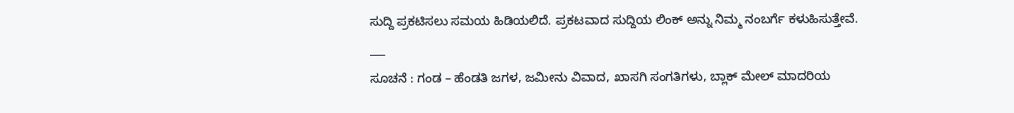ಸುದ್ದಿ ಪ್ರಕಟಿಸಲು ಸಮಯ ಹಿಡಿಯಲಿದೆ. ಪ್ರಕಟವಾದ ಸುದ್ದಿಯ ಲಿಂಕ್ ಅನ್ನು ನಿಮ್ಮ ನಂಬರ್ಗೆ ಕಳುಹಿಸುತ್ತೇವೆ.
___
ಸೂಚನೆ : ಗಂಡ – ಹೆಂಡತಿ ಜಗಳ, ಜಮೀನು ವಿವಾದ, ಖಾಸಗಿ ಸಂಗತಿಗಳು, ಬ್ಲಾಕ್ ಮೇಲ್ ಮಾದರಿಯ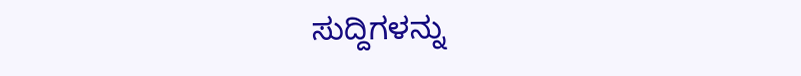ಸುದ್ದಿಗಳನ್ನು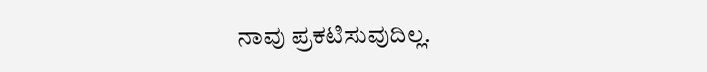ನಾವು ಪ್ರಕಟಿಸುವುದಿಲ್ಲ.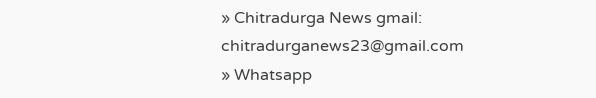» Chitradurga News gmail: chitradurganews23@gmail.com
» Whatsapp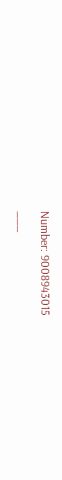Number: 9008943015
___